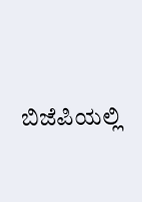ಬಿಜೆಪಿಯಲ್ಲಿ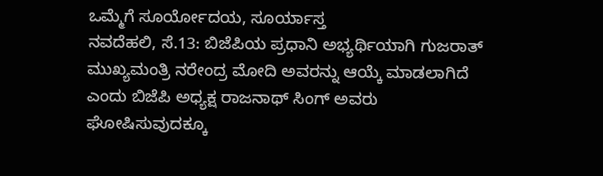ಒಮ್ಮೆಗೆ ಸೂರ್ಯೋದಯ, ಸೂರ್ಯಾಸ್ತ
ನವದೆಹಲಿ, ಸೆ.13: ಬಿಜೆಪಿಯ ಪ್ರಧಾನಿ ಅಭ್ಯರ್ಥಿಯಾಗಿ ಗುಜರಾತ್ ಮುಖ್ಯಮಂತ್ರಿ ನರೇಂದ್ರ ಮೋದಿ ಅವರನ್ನು ಆಯ್ಕೆ ಮಾಡಲಾಗಿದೆ ಎಂದು ಬಿಜೆಪಿ ಅಧ್ಯಕ್ಷ ರಾಜನಾಥ್ ಸಿಂಗ್ ಅವರು ಘೋಷಿಸುವುದಕ್ಕೂ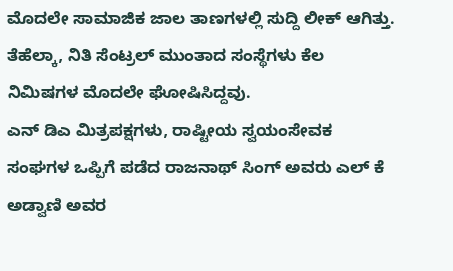ಮೊದಲೇ ಸಾಮಾಜಿಕ ಜಾಲ ತಾಣಗಳಲ್ಲಿ ಸುದ್ದಿ ಲೀಕ್ ಆಗಿತ್ತು. ತೆಹೆಲ್ಕಾ, ನಿತಿ ಸೆಂಟ್ರಲ್ ಮುಂತಾದ ಸಂಸ್ಥೆಗಳು ಕೆಲ ನಿಮಿಷಗಳ ಮೊದಲೇ ಘೋಷಿಸಿದ್ದವು.
ಎನ್ ಡಿಎ ಮಿತ್ರಪಕ್ಷಗಳು, ರಾಷ್ಟೀಯ ಸ್ವಯಂಸೇವಕ ಸಂಘಗಳ ಒಪ್ಪಿಗೆ ಪಡೆದ ರಾಜನಾಥ್ ಸಿಂಗ್ ಅವರು ಎಲ್ ಕೆ ಅಡ್ವಾಣಿ ಅವರ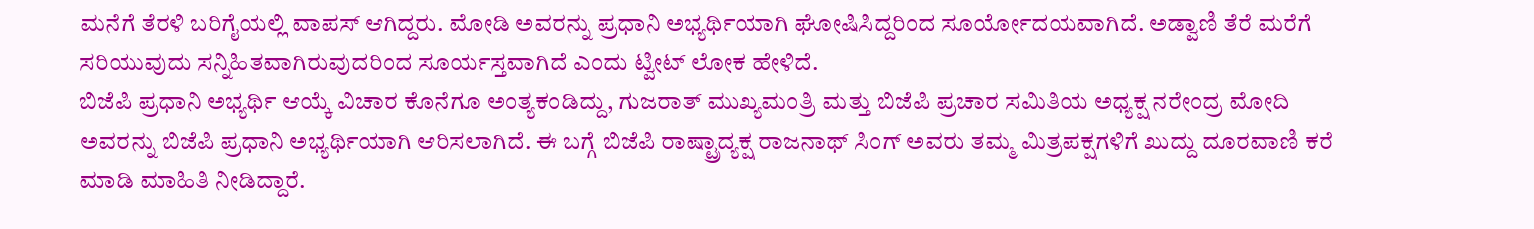ಮನೆಗೆ ತೆರಳಿ ಬರಿಗೈಯಲ್ಲಿ ವಾಪಸ್ ಆಗಿದ್ದರು. ಮೋಡಿ ಅವರನ್ನು ಪ್ರಧಾನಿ ಅಭ್ಯರ್ಥಿಯಾಗಿ ಘೋಷಿಸಿದ್ದರಿಂದ ಸೂರ್ಯೋದಯವಾಗಿದೆ. ಅಡ್ವಾಣಿ ತೆರೆ ಮರೆಗೆ ಸರಿಯುವುದು ಸನ್ನಿಹಿತವಾಗಿರುವುದರಿಂದ ಸೂರ್ಯಸ್ತವಾಗಿದೆ ಎಂದು ಟ್ವೀಟ್ ಲೋಕ ಹೇಳಿದೆ.
ಬಿಜೆಪಿ ಪ್ರಧಾನಿ ಅಭ್ಯರ್ಥಿ ಆಯ್ಕೆ ವಿಚಾರ ಕೊನೆಗೂ ಅಂತ್ಯಕಂಡಿದ್ದು, ಗುಜರಾತ್ ಮುಖ್ಯಮಂತ್ರಿ ಮತ್ತು ಬಿಜೆಪಿ ಪ್ರಚಾರ ಸಮಿತಿಯ ಅಧ್ಯಕ್ಷ ನರೇಂದ್ರ ಮೋದಿ ಅವರನ್ನು ಬಿಜೆಪಿ ಪ್ರಧಾನಿ ಅಭ್ಯರ್ಥಿಯಾಗಿ ಆರಿಸಲಾಗಿದೆ. ಈ ಬಗ್ಗೆ ಬಿಜೆಪಿ ರಾಷ್ಟ್ರಾದ್ಯಕ್ಷ ರಾಜನಾಥ್ ಸಿಂಗ್ ಅವರು ತಮ್ಮ ಮಿತ್ರಪಕ್ಷಗಳಿಗೆ ಖುದ್ದು ದೂರವಾಣಿ ಕರೆ ಮಾಡಿ ಮಾಹಿತಿ ನೀಡಿದ್ದಾರೆ.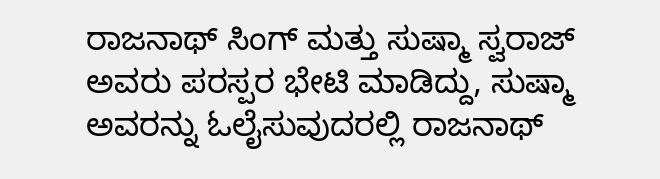ರಾಜನಾಥ್ ಸಿಂಗ್ ಮತ್ತು ಸುಷ್ಮಾ ಸ್ವರಾಜ್ ಅವರು ಪರಸ್ಪರ ಭೇಟಿ ಮಾಡಿದ್ದು, ಸುಷ್ಮಾ ಅವರನ್ನು ಓಲೈಸುವುದರಲ್ಲಿ ರಾಜನಾಥ್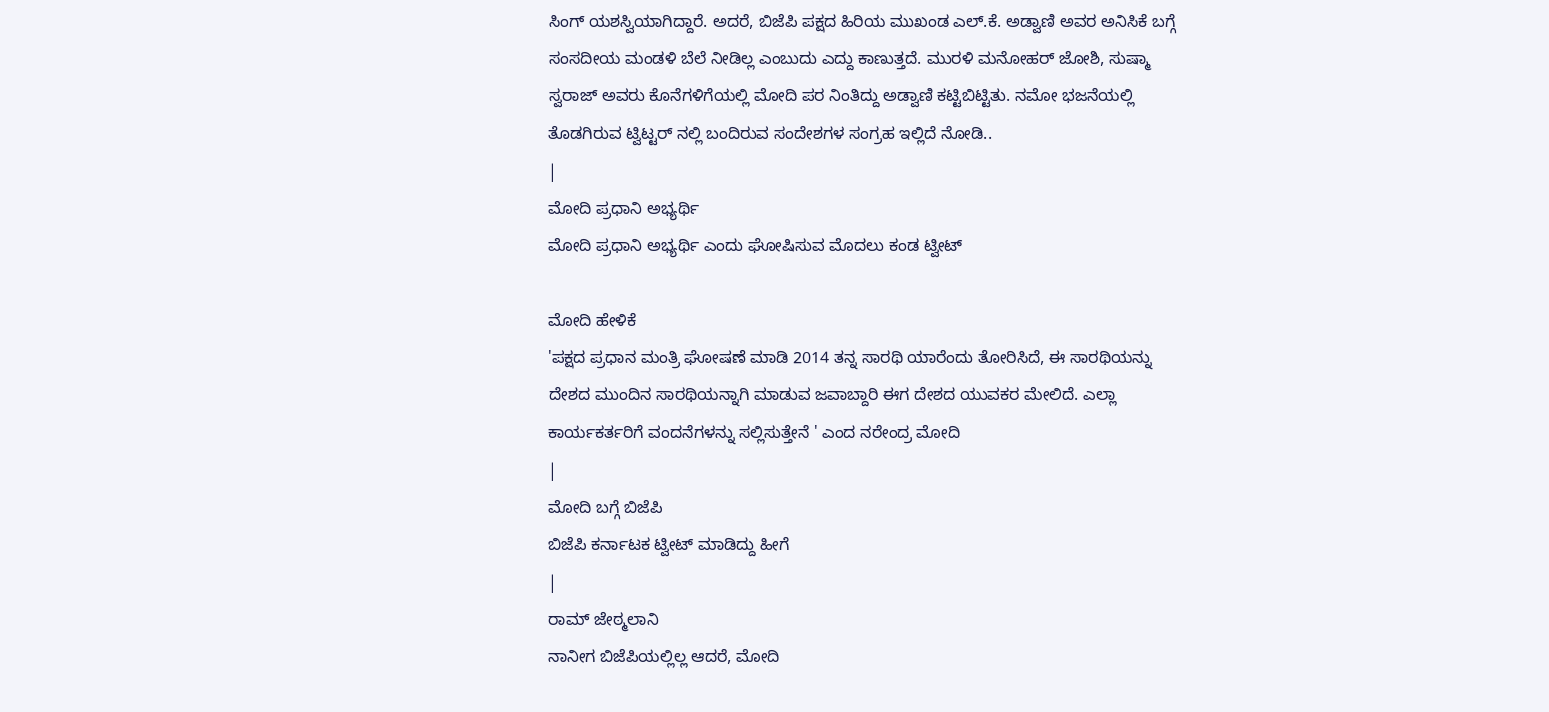ಸಿಂಗ್ ಯಶಸ್ವಿಯಾಗಿದ್ದಾರೆ. ಅದರೆ, ಬಿಜೆಪಿ ಪಕ್ಷದ ಹಿರಿಯ ಮುಖಂಡ ಎಲ್.ಕೆ. ಅಡ್ವಾಣಿ ಅವರ ಅನಿಸಿಕೆ ಬಗ್ಗೆ ಸಂಸದೀಯ ಮಂಡಳಿ ಬೆಲೆ ನೀಡಿಲ್ಲ ಎಂಬುದು ಎದ್ದು ಕಾಣುತ್ತದೆ. ಮುರಳಿ ಮನೋಹರ್ ಜೋಶಿ, ಸುಷ್ಮಾ ಸ್ವರಾಜ್ ಅವರು ಕೊನೆಗಳಿಗೆಯಲ್ಲಿ ಮೋದಿ ಪರ ನಿಂತಿದ್ದು ಅಡ್ವಾಣಿ ಕಟ್ಟಿಬಿಟ್ಟಿತು. ನಮೋ ಭಜನೆಯಲ್ಲಿ ತೊಡಗಿರುವ ಟ್ವಿಟ್ಟರ್ ನಲ್ಲಿ ಬಂದಿರುವ ಸಂದೇಶಗಳ ಸಂಗ್ರಹ ಇಲ್ಲಿದೆ ನೋಡಿ..
|
ಮೋದಿ ಪ್ರಧಾನಿ ಅಭ್ಯರ್ಥಿ
ಮೋದಿ ಪ್ರಧಾನಿ ಅಭ್ಯರ್ಥಿ ಎಂದು ಘೋಷಿಸುವ ಮೊದಲು ಕಂಡ ಟ್ವೀಟ್

ಮೋದಿ ಹೇಳಿಕೆ
'ಪಕ್ಷದ ಪ್ರಧಾನ ಮಂತ್ರಿ ಘೋಷಣೆ ಮಾಡಿ 2014 ತನ್ನ ಸಾರಥಿ ಯಾರೆಂದು ತೋರಿಸಿದೆ, ಈ ಸಾರಥಿಯನ್ನು ದೇಶದ ಮುಂದಿನ ಸಾರಥಿಯನ್ನಾಗಿ ಮಾಡುವ ಜವಾಬ್ದಾರಿ ಈಗ ದೇಶದ ಯುವಕರ ಮೇಲಿದೆ. ಎಲ್ಲಾ ಕಾರ್ಯಕರ್ತರಿಗೆ ವಂದನೆಗಳನ್ನು ಸಲ್ಲಿಸುತ್ತೇನೆ ' ಎಂದ ನರೇಂದ್ರ ಮೋದಿ
|
ಮೋದಿ ಬಗ್ಗೆ ಬಿಜೆಪಿ
ಬಿಜೆಪಿ ಕರ್ನಾಟಕ ಟ್ವೀಟ್ ಮಾಡಿದ್ದು ಹೀಗೆ
|
ರಾಮ್ ಜೇಠ್ಮಲಾನಿ
ನಾನೀಗ ಬಿಜೆಪಿಯಲ್ಲಿಲ್ಲ ಆದರೆ, ಮೋದಿ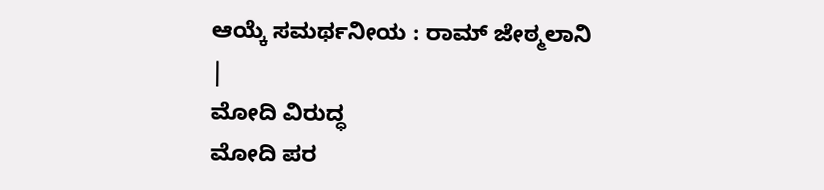ಆಯ್ಕೆ ಸಮರ್ಥನೀಯ : ರಾಮ್ ಜೇಠ್ಮಲಾನಿ
|
ಮೋದಿ ವಿರುದ್ಧ
ಮೋದಿ ಪರ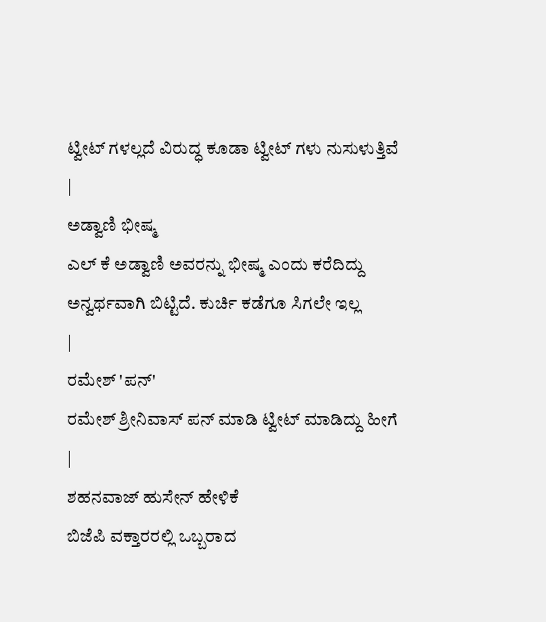ಟ್ವೀಟ್ ಗಳಲ್ಲದೆ ವಿರುದ್ಧ ಕೂಡಾ ಟ್ವೀಟ್ ಗಳು ನುಸುಳುತ್ತಿವೆ
|
ಅಡ್ವಾಣಿ ಭೀಷ್ಮ
ಎಲ್ ಕೆ ಅಡ್ವಾಣಿ ಅವರನ್ನು ಭೀಷ್ಮ ಎಂದು ಕರೆದಿದ್ದು ಅನ್ವರ್ಥವಾಗಿ ಬಿಟ್ಟಿದೆ. ಕುರ್ಚಿ ಕಡೆಗೂ ಸಿಗಲೇ ಇಲ್ಲ
|
ರಮೇಶ್ 'ಪನ್'
ರಮೇಶ್ ಶ್ರೀನಿವಾಸ್ ಪನ್ ಮಾಡಿ ಟ್ವೀಟ್ ಮಾಡಿದ್ದು ಹೀಗೆ
|
ಶಹನವಾಜ್ ಹುಸೇನ್ ಹೇಳಿಕೆ
ಬಿಜೆಪಿ ವಕ್ತಾರರಲ್ಲಿ ಒಬ್ಬರಾದ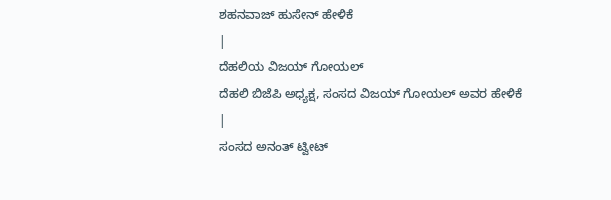ಶಹನವಾಜ್ ಹುಸೇನ್ ಹೇಳಿಕೆ
|
ದೆಹಲಿಯ ವಿಜಯ್ ಗೋಯಲ್
ದೆಹಲಿ ಬಿಜೆಪಿ ಅಧ್ಯಕ್ಷ, ಸಂಸದ ವಿಜಯ್ ಗೋಯಲ್ ಅವರ ಹೇಳಿಕೆ
|
ಸಂಸದ ಅನಂತ್ ಟ್ವೀಟ್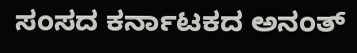ಸಂಸದ ಕರ್ನಾಟಕದ ಅನಂತ್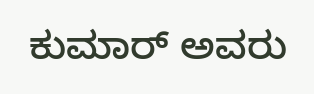ಕುಮಾರ್ ಅವರು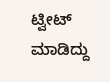ಟ್ವೀಟ್ ಮಾಡಿದ್ದು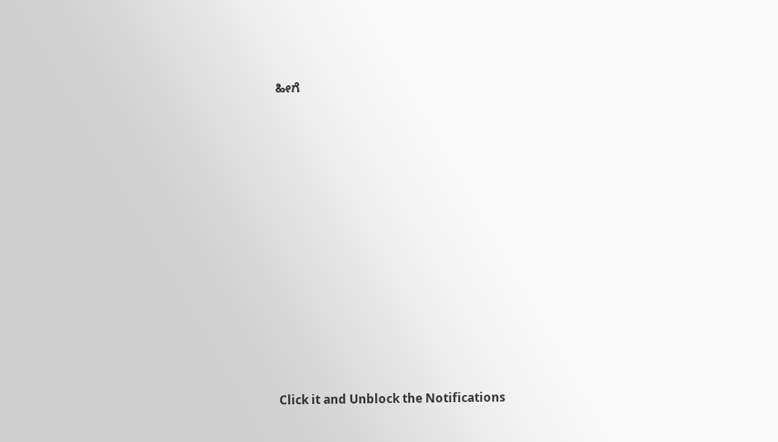ಹೀಗೆ












Click it and Unblock the Notifications